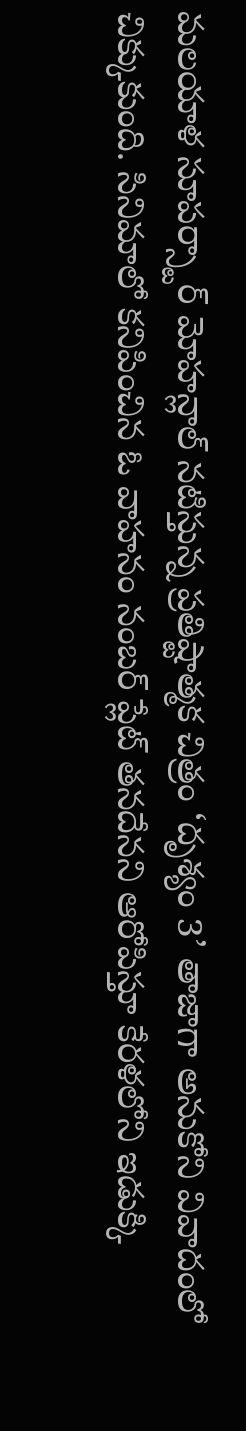మలయాళ సూపర్స్టార్ మోహన్లాల్ నటిస్తున్న ప్రతిష్టాత్మక చిత్రం ‘దృశ్యం 3’ తాజాగా అనుకోని వివాదంలో చిక్కుకుంది. సినిమాలో కనిపించిన ఓ వాహనం నంబర్ ప్లేట్ తనదేనని ఆరోపిస్తూ కేరళలోని ఇడుక్కి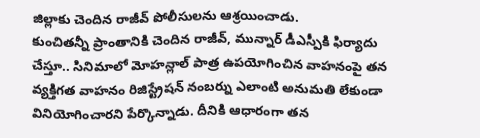జిల్లాకు చెందిన రాజీవ్ పోలీసులను ఆశ్రయించాడు.
కుంచితన్నీ ప్రాంతానికి చెందిన రాజీవ్, మున్నార్ డీఎస్పీకి ఫిర్యాదు చేస్తూ.. సినిమాలో మోహన్లాల్ పాత్ర ఉపయోగించిన వాహనంపై తన వ్యక్తిగత వాహనం రిజిస్ట్రేషన్ నంబర్ను ఎలాంటి అనుమతి లేకుండా వినియోగించారని పేర్కొన్నాడు. దీనికి ఆధారంగా తన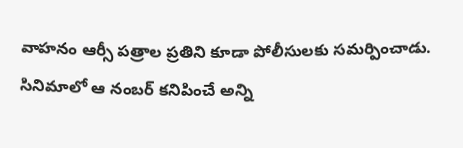వాహనం ఆర్సీ పత్రాల ప్రతిని కూడా పోలీసులకు సమర్పించాడు.
సినిమాలో ఆ నంబర్ కనిపించే అన్ని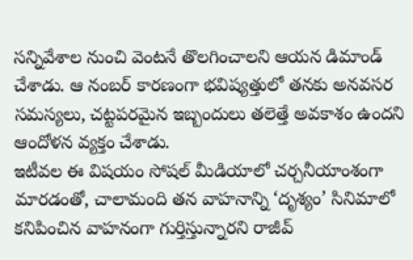సన్నివేశాల నుంచి వెంటనే తొలగించాలని ఆయన డిమాండ్ చేశాడు. ఆ నంబర్ కారణంగా భవిష్యత్తులో తనకు అనవసర సమస్యలు, చట్టపరమైన ఇబ్బందులు తలెత్తే అవకాశం ఉందని ఆందోళన వ్యక్తం చేశాడు.
ఇటీవల ఈ విషయం సోషల్ మీడియాలో చర్చనీయాంశంగా మారడంతో, చాలామంది తన వాహనాన్ని ‘దృశ్యం’ సినిమాలో కనిపించిన వాహనంగా గుర్తిస్తున్నారని రాజీవ్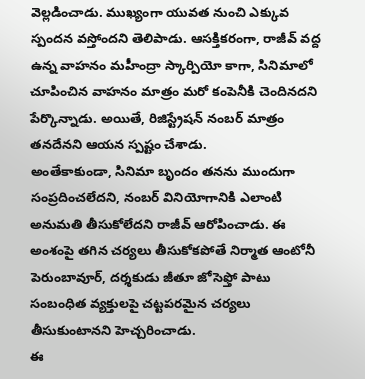వెల్లడించాడు. ముఖ్యంగా యువత నుంచి ఎక్కువ స్పందన వస్తోందని తెలిపాడు. ఆసక్తికరంగా, రాజీవ్ వద్ద ఉన్న వాహనం మహీంద్రా స్కార్పియో కాగా, సినిమాలో చూపించిన వాహనం మాత్రం మరో కంపెనీకి చెందినదని పేర్కొన్నాడు. అయితే, రిజిస్ట్రేషన్ నంబర్ మాత్రం తనదేనని ఆయన స్పష్టం చేశాడు.
అంతేకాకుండా, సినిమా బృందం తనను ముందుగా సంప్రదించలేదని, నంబర్ వినియోగానికి ఎలాంటి అనుమతి తీసుకోలేదని రాజీవ్ ఆరోపించాడు. ఈ అంశంపై తగిన చర్యలు తీసుకోకపోతే నిర్మాత ఆంటోనీ పెరుంబావూర్, దర్శకుడు జీతూ జోసెఫ్తో పాటు సంబంధిత వ్యక్తులపై చట్టపరమైన చర్యలు తీసుకుంటానని హెచ్చరించాడు.
ఈ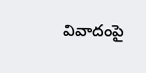వివాదంపై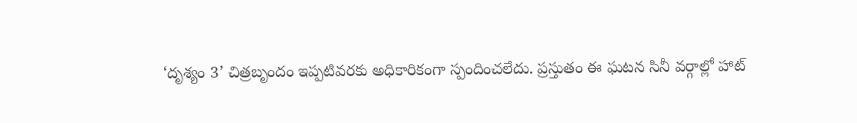‘దృశ్యం 3’ చిత్రబృందం ఇప్పటివరకు అధికారికంగా స్పందించలేదు. ప్రస్తుతం ఈ ఘటన సినీ వర్గాల్లో హాట్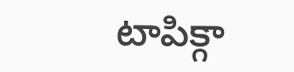టాపిక్గా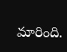మారింది.